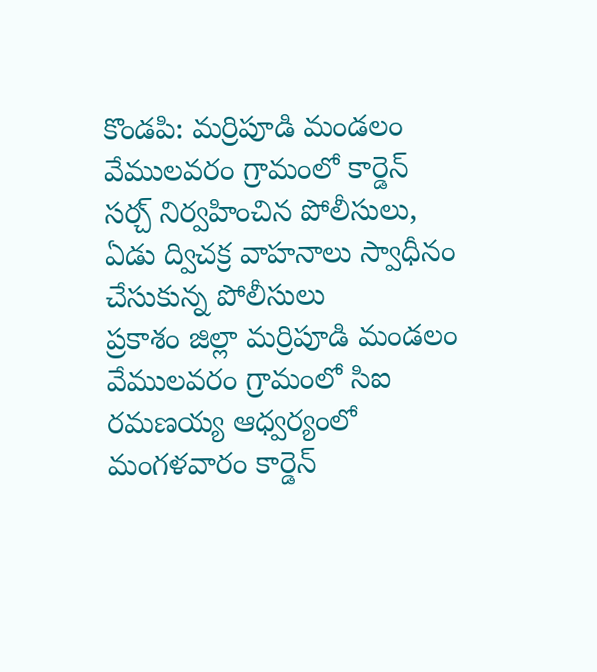కొండపి: మర్రిపూడి మండలం వేములవరం గ్రామంలో కార్డెన్ సర్చ్ నిర్వహించిన పోలీసులు, ఏడు ద్విచక్ర వాహనాలు స్వాధీనం చేసుకున్న పోలీసులు
ప్రకాశం జిల్లా మర్రిపూడి మండలం వేములవరం గ్రామంలో సిఐ రమణయ్య ఆధ్వర్యంలో మంగళవారం కార్డెన్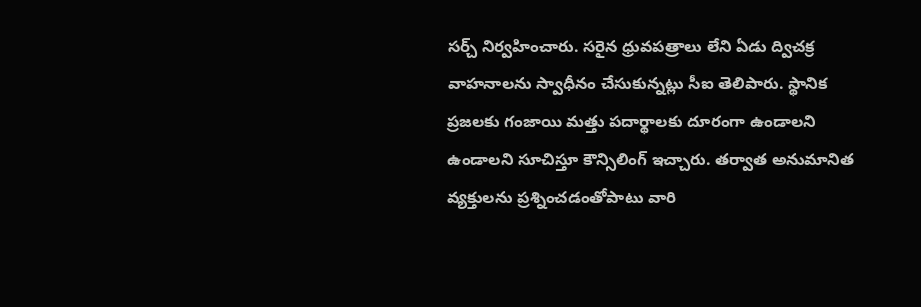సర్చ్ నిర్వహించారు. సరైన ధ్రువపత్రాలు లేని ఏడు ద్విచక్ర వాహనాలను స్వాధీనం చేసుకున్నట్లు సీఐ తెలిపారు. స్థానిక ప్రజలకు గంజాయి మత్తు పదార్థాలకు దూరంగా ఉండాలని ఉండాలని సూచిస్తూ కౌన్సిలింగ్ ఇచ్చారు. తర్వాత అనుమానిత వ్యక్తులను ప్రశ్నించడంతోపాటు వారి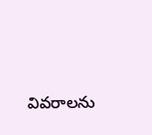వివరాలను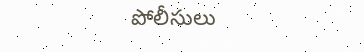పోలీసులు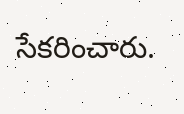సేకరించారు.